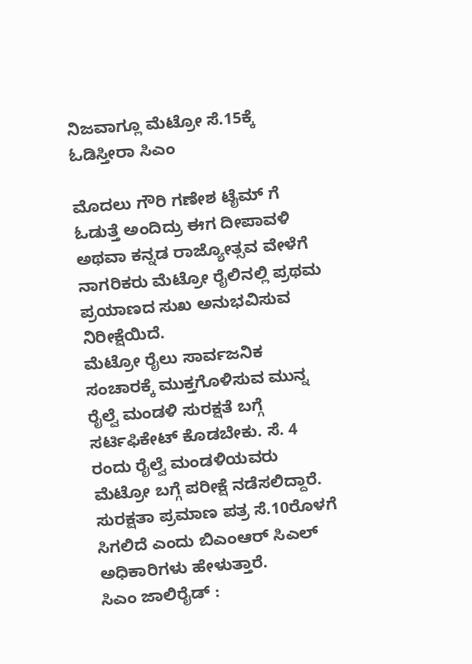ನಿಜವಾಗ್ಲೂ ಮೆಟ್ರೋ ಸೆ.15ಕ್ಕೆ ಓಡಿಸ್ತೀರಾ ಸಿಎಂ

ಮೊದಲು ಗೌರಿ ಗಣೇಶ ಟೈಮ್ ಗೆ ಓಡುತ್ತೆ ಅಂದಿದ್ರು ಈಗ ದೀಪಾವಳಿ ಅಥವಾ ಕನ್ನಡ ರಾಜ್ಯೋತ್ಸವ ವೇಳೆಗೆ ನಾಗರಿಕರು ಮೆಟ್ರೋ ರೈಲಿನಲ್ಲಿ ಪ್ರಥಮ ಪ್ರಯಾಣದ ಸುಖ ಅನುಭವಿಸುವ ನಿರೀಕ್ಷೆಯಿದೆ.
ಮೆಟ್ರೋ ರೈಲು ಸಾರ್ವಜನಿಕ ಸಂಚಾರಕ್ಕೆ ಮುಕ್ತಗೊಳಿಸುವ ಮುನ್ನ ರೈಲ್ವೆ ಮಂಡಳಿ ಸುರಕ್ಷತೆ ಬಗ್ಗೆ ಸರ್ಟಿಫಿಕೇಟ್ ಕೊಡಬೇಕು. ಸೆ. 4 ರಂದು ರೈಲ್ವೆ ಮಂಡಳಿಯವರು ಮೆಟ್ರೋ ಬಗ್ಗೆ ಪರೀಕ್ಷೆ ನಡೆಸಲಿದ್ದಾರೆ. ಸುರಕ್ಷತಾ ಪ್ರಮಾಣ ಪತ್ರ ಸೆ.10ರೊಳಗೆ ಸಿಗಲಿದೆ ಎಂದು ಬಿಎಂಆರ್ ಸಿಎಲ್ ಅಧಿಕಾರಿಗಳು ಹೇಳುತ್ತಾರೆ.
ಸಿಎಂ ಜಾಲಿರೈಡ್ :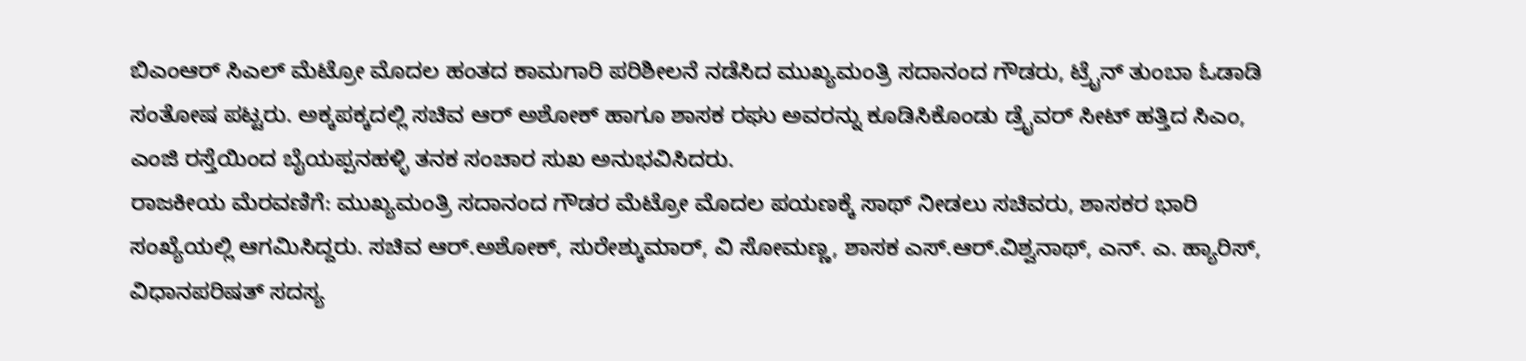ಬಿಎಂಆರ್ ಸಿಎಲ್ ಮೆಟ್ರೋ ಮೊದಲ ಹಂತದ ಕಾಮಗಾರಿ ಪರಿಶೀಲನೆ ನಡೆಸಿದ ಮುಖ್ಯಮಂತ್ರಿ ಸದಾನಂದ ಗೌಡರು, ಟ್ರೈನ್ ತುಂಬಾ ಓಡಾಡಿ ಸಂತೋಷ ಪಟ್ಟರು. ಅಕ್ಕಪಕ್ಕದಲ್ಲಿ ಸಚಿವ ಆರ್ ಅಶೋಕ್ ಹಾಗೂ ಶಾಸಕ ರಘು ಅವರನ್ನು ಕೂಡಿಸಿಕೊಂಡು ಡ್ರೈವರ್ ಸೀಟ್ ಹತ್ತಿದ ಸಿಎಂ, ಎಂಜಿ ರಸ್ತೆಯಿಂದ ಬೈಯಪ್ಪನಹಳ್ಳಿ ತನಕ ಸಂಚಾರ ಸುಖ ಅನುಭವಿಸಿದರು.
ರಾಜಕೀಯ ಮೆರವಣಿಗೆ: ಮುಖ್ಯಮಂತ್ರಿ ಸದಾನಂದ ಗೌಡರ ಮೆಟ್ರೋ ಮೊದಲ ಪಯಣಕ್ಕೆ ಸಾಥ್ ನೀಡಲು ಸಚಿವರು, ಶಾಸಕರ ಭಾರಿ ಸಂಖ್ಯೆಯಲ್ಲಿ ಆಗಮಿಸಿದ್ದರು. ಸಚಿವ ಆರ್.ಅಶೋಕ್, ಸುರೇಶ್ಕುಮಾರ್, ವಿ ಸೋಮಣ್ಣ, ಶಾಸಕ ಎಸ್.ಆರ್.ವಿಶ್ವನಾಥ್, ಎನ್. ಎ. ಹ್ಯಾರಿಸ್, ವಿಧಾನಪರಿಷತ್ ಸದಸ್ಯ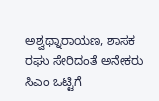ಅಶ್ವಥ್ನಾರಾಯಣ, ಶಾಸಕ ರಘು ಸೇರಿದಂತೆ ಅನೇಕರು ಸಿಎಂ ಒಟ್ಟಿಗೆ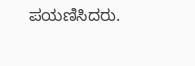ಪಯಣಿಸಿದರು.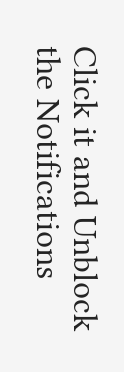Click it and Unblock the Notifications